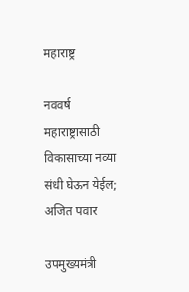महाराष्ट्र

नववर्ष महाराष्ट्रासाठी विकासाच्या नव्या संधी घेऊन येईल; अजित पवार

उपमुख्यमंत्री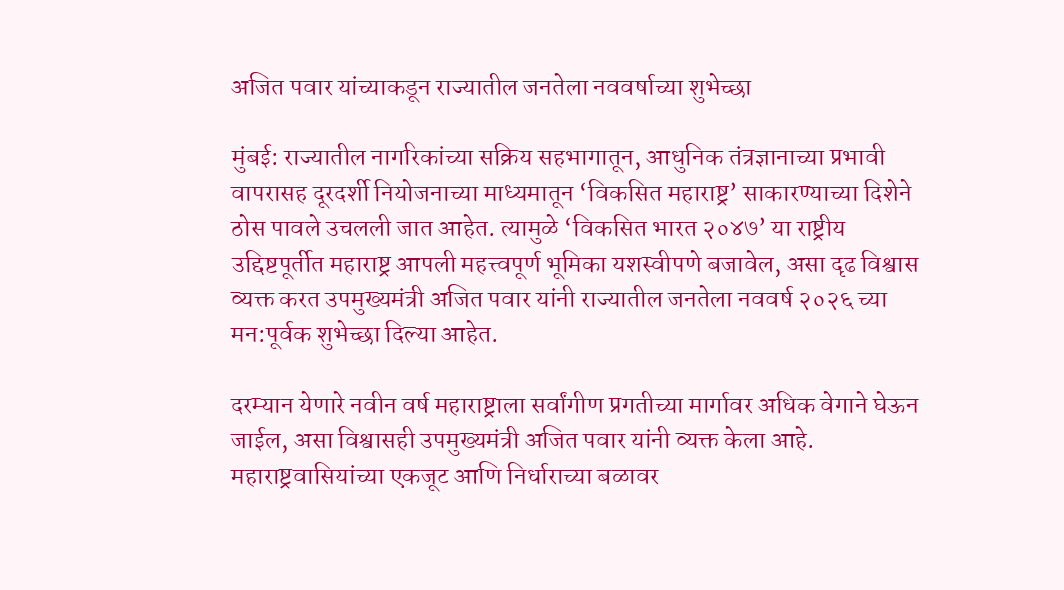अजित पवार यांच्याकडून राज्यातील जनतेला नववर्षाच्या शुभेच्छा

मुंबई: राज्यातील नागरिकांच्या सक्रिय सहभागातून, आधुनिक तंत्रज्ञानाच्या प्रभावी वापरासह दूरदर्शी नियोजनाच्या माध्यमातून ‘विकसित महाराष्ट्र’ साकारण्याच्या दिशेने ठोस पावले उचलली जात आहेत. त्यामुळे ‘विकसित भारत २०४७’ या राष्ट्रीय उद्दिष्टपूर्तीत महाराष्ट्र आपली महत्त्वपूर्ण भूमिका यशस्वीपणे बजावेल, असा दृढ विश्वास व्यक्त करत उपमुख्यमंत्री अजित पवार यांनी राज्यातील जनतेला नववर्ष २०२६ च्या मन:पूर्वक शुभेच्छा दिल्या आहेत.

दरम्यान येणारे नवीन वर्ष महाराष्ट्राला सर्वांगीण प्रगतीच्या मार्गावर अधिक वेगाने घेऊन जाईल, असा विश्वासही उपमुख्यमंत्री अजित पवार यांनी व्यक्त केला आहे. महाराष्ट्रवासियांच्या एकजूट आणि निर्धाराच्या बळावर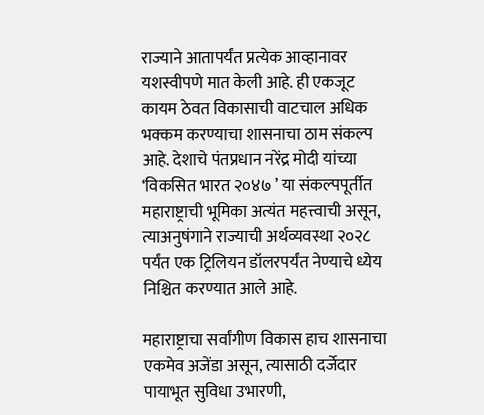राज्याने आतापर्यंत प्रत्येक आव्हानावर यशस्वीपणे मात केली आहे. ही एकजूट कायम ठेवत विकासाची वाटचाल अधिक भक्कम करण्याचा शासनाचा ठाम संकल्प आहे. देशाचे पंतप्रधान नरेंद्र मोदी यांच्या ‘विकसित भारत २०४७ ’ या संकल्पपूर्तीत महाराष्ट्राची भूमिका अत्यंत महत्त्वाची असून, त्याअनुषंगाने राज्याची अर्थव्यवस्था २०२८ पर्यंत एक ट्रिलियन डॉलरपर्यंत नेण्याचे ध्येय निश्चित करण्यात आले आहे.

महाराष्ट्राचा सर्वांगीण विकास हाच शासनाचा एकमेव अजेंडा असून, त्यासाठी दर्जेदार पायाभूत सुविधा उभारणी,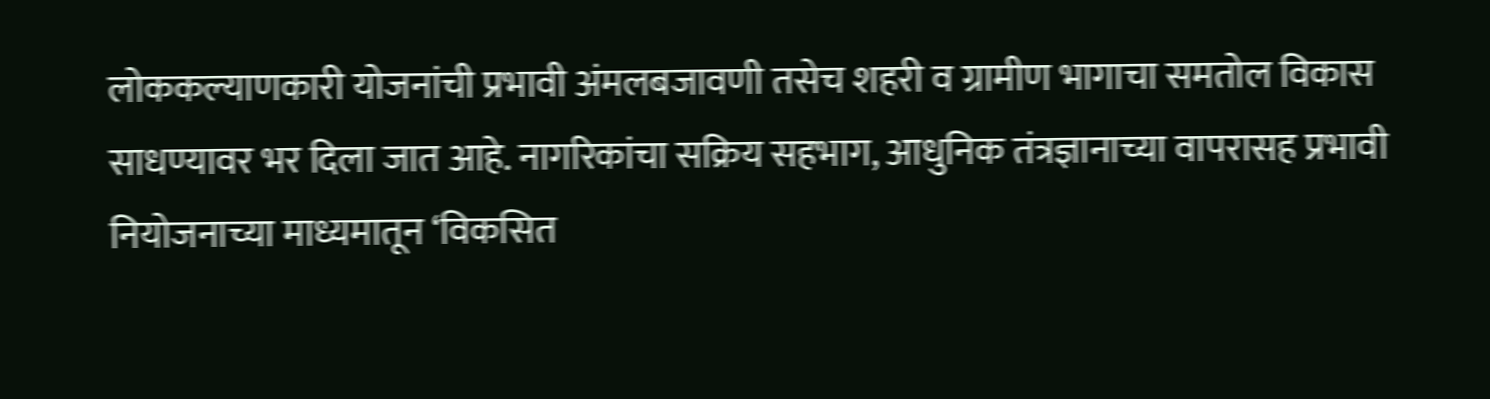लोककल्याणकारी योजनांची प्रभावी अंमलबजावणी तसेच शहरी व ग्रामीण भागाचा समतोल विकास साधण्यावर भर दिला जात आहे. नागरिकांचा सक्रिय सहभाग, आधुनिक तंत्रज्ञानाच्या वापरासह प्रभावी नियोजनाच्या माध्यमातून ‘विकसित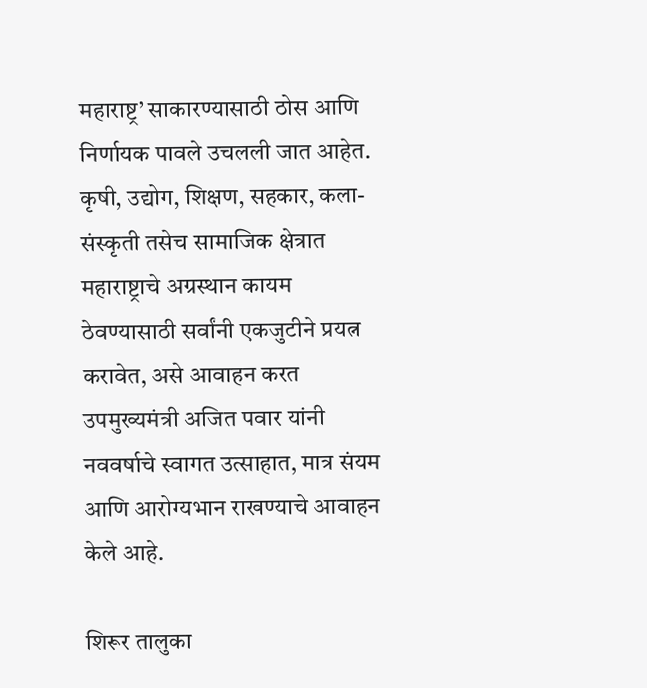महाराष्ट्र’ साकारण्यासाठी ठोस आणि निर्णायक पावले उचलली जात आहेत. कृषी, उद्योग, शिक्षण, सहकार, कला-संस्कृती तसेच सामाजिक क्षेत्रात महाराष्ट्राचे अग्रस्थान कायम ठेवण्यासाठी सर्वांनी एकजुटीने प्रयत्न करावेत, असे आवाहन करत उपमुख्यमंत्री अजित पवार यांनी नववर्षाचे स्वागत उत्साहात, मात्र संयम आणि आरोग्यभान राखण्याचे आवाहन केले आहे.

शिरूर तालुका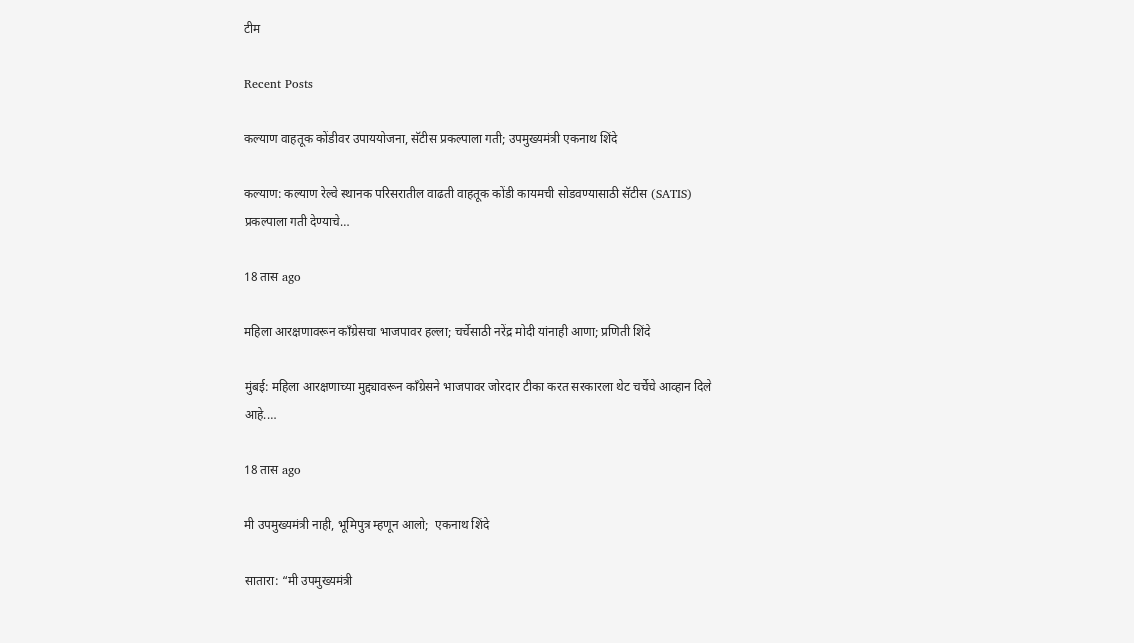टीम

Recent Posts

कल्याण वाहतूक कोंडीवर उपाययोजना, सॅटीस प्रकल्पाला गती; उपमुख्यमंत्री एकनाथ शिंदे

कल्याण: कल्याण रेल्वे स्थानक परिसरातील वाढती वाहतूक कोंडी कायमची सोडवण्यासाठी सॅटीस (SATIS) प्रकल्पाला गती देण्याचे…

18 तास ago

महिला आरक्षणावरून काँग्रेसचा भाजपावर हल्ला; चर्चेसाठी नरेंद्र मोदी यांनाही आणा; प्रणिती शिंदे

मुंबई: महिला आरक्षणाच्या मुद्द्यावरून काँग्रेसने भाजपावर जोरदार टीका करत सरकारला थेट चर्चेचे आव्हान दिले आहे.…

18 तास ago

मी उपमुख्यमंत्री नाही, भूमिपुत्र म्हणून आलो;  एकनाथ शिंदे

सातारा: “मी उपमुख्यमंत्री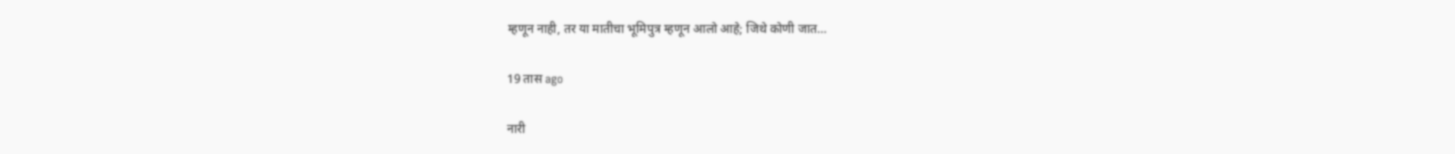म्हणून नाही, तर या मातीचा भूमिपुत्र म्हणून आलो आहे; जिथे कोणी जात…

19 तास ago

नारी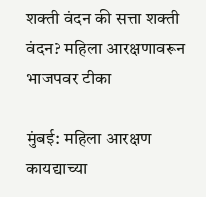शक्ती वंदन की सत्ता शक्ती वंदन? महिला आरक्षणावरून भाजपवर टीका

मुंबई: महिला आरक्षण कायद्याच्या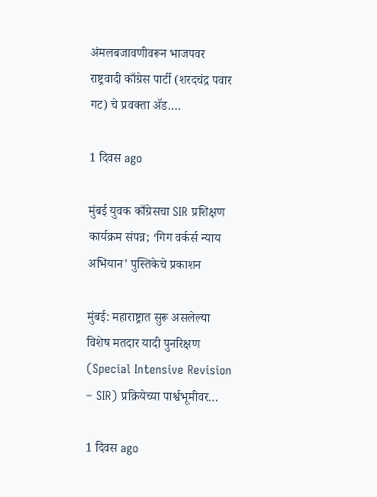अंमलबजावणीवरून भाजपवर राष्ट्रवादी काँग्रेस पार्टी (शरदचंद्र पवार गट) चे प्रवक्ता ॲड.…

1 दिवस ago

मुंबई युवक काँग्रेसचा SIR प्रशिक्षण कार्यक्रम संपन्न; ‘गिग वर्कर्स न्याय अभियान’ पुस्तिकेचे प्रकाशन

मुंबई: महाराष्ट्रात सुरू असलेल्या विशेष मतदार यादी पुनरिक्षण (Special Intensive Revision – SIR) प्रक्रियेच्या पार्श्वभूमीवर…

1 दिवस ago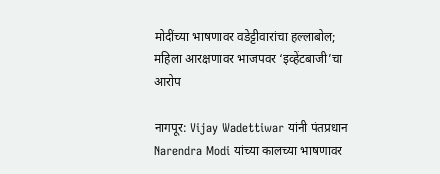मोदींच्या भाषणावर वडेट्टीवारांचा हल्लाबोल; महिला आरक्षणावर भाजपवर ‘इव्हेंटबाजी’चा आरोप

नागपूर: Vijay Wadettiwar यांनी पंतप्रधान Narendra Modi यांच्या कालच्या भाषणावर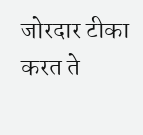जोरदार टीका करत ते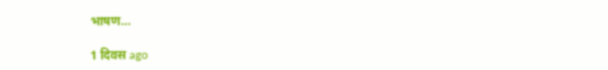भाषण…

1 दिवस ago